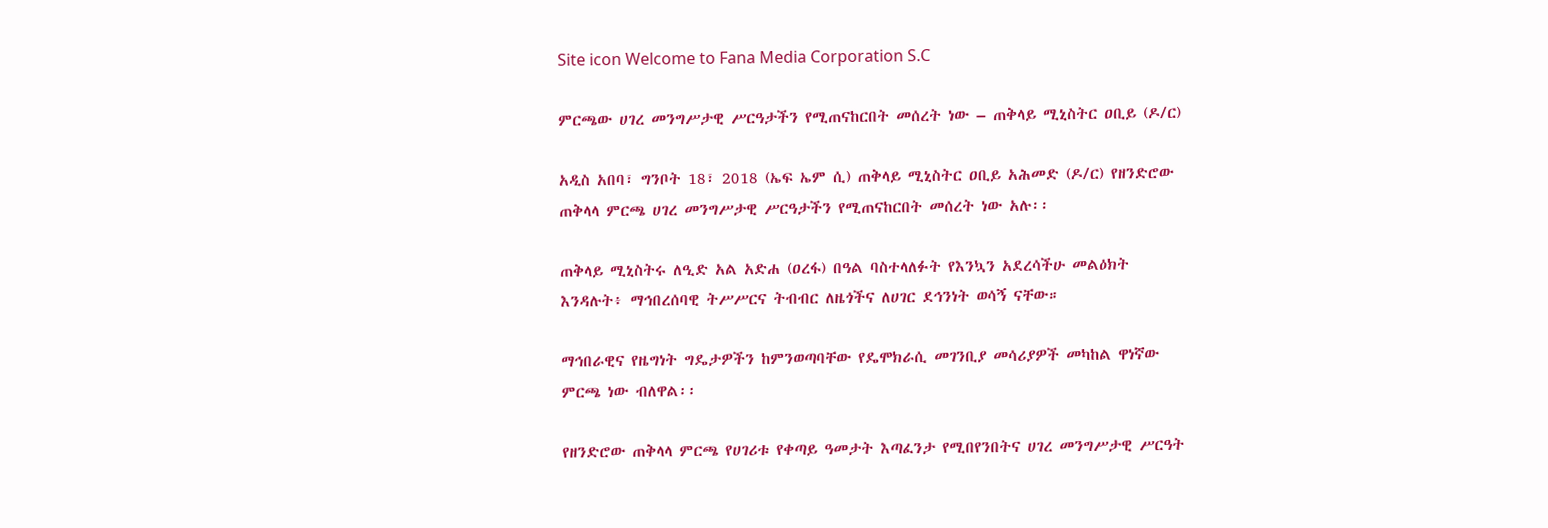Site icon Welcome to Fana Media Corporation S.C

ምርጫው ሀገረ መንግሥታዊ ሥርዓታችን የሚጠናከርበት መሰረት ነው – ጠቅላይ ሚኒስትር ዐቢይ (ዶ/ር)

አዲስ አበባ፣ ግንቦት 18፣ 2018 (ኤፍ ኤም ሲ) ጠቅላይ ሚኒስትር ዐቢይ አሕመድ (ዶ/ር) የዘንድሮው ጠቅላላ ምርጫ ሀገረ መንግሥታዊ ሥርዓታችን የሚጠናከርበት መሰረት ነው አሉ፡፡

ጠቅላይ ሚኒስትሩ ለዒድ አል አድሐ (ዐረፋ) በዓል ባስተላለፉት የእንኳን አደረሳችሁ መልዕክት እንዳሉት፥ ማኅበረሰባዊ ትሥሥርና ትብብር ለዜጎችና ለሀገር ደኅንነት ወሳኝ ናቸው።

ማኅበራዊና የዜግነት ግዴታዎችን ከምንወጣባቸው የዴሞክራሲ መገንቢያ መሳሪያዎች መካከል ዋነኛው ምርጫ ነው ብለዋል፡፡

የዘንድሮው ጠቅላላ ምርጫ የሀገሪቱ የቀጣይ ዓመታት እጣፈንታ የሚበየንበትና ሀገረ መንግሥታዊ ሥርዓት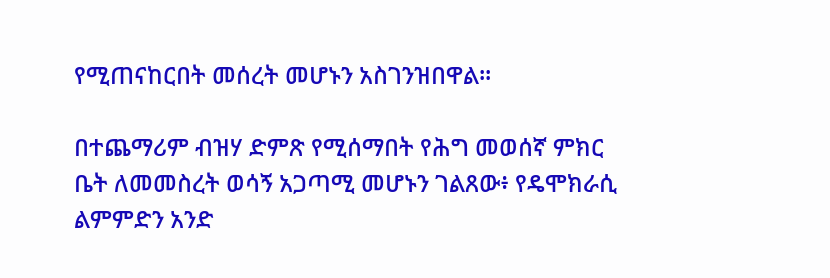የሚጠናከርበት መሰረት መሆኑን አስገንዝበዋል፡፡

በተጨማሪም ብዝሃ ድምጽ የሚሰማበት የሕግ መወሰኛ ምክር ቤት ለመመስረት ወሳኝ አጋጣሚ መሆኑን ገልጸው፥ የዴሞክራሲ ልምምድን አንድ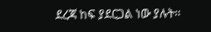ደረጃ ከፍ ያደርጋል ነው ያሉት፡፡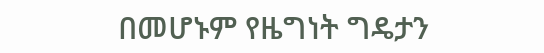በመሆኑም የዜግነት ግዴታን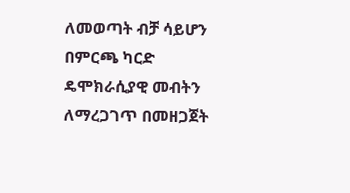ለመወጣት ብቻ ሳይሆን በምርጫ ካርድ ዴሞክራሲያዊ መብትን ለማረጋገጥ በመዘጋጀት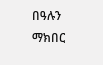በዓሉን ማክበር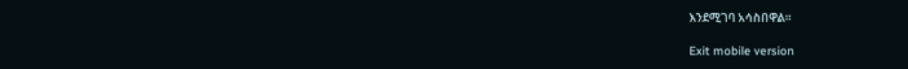እንደሚገባ አሳስበዋል።

Exit mobile version